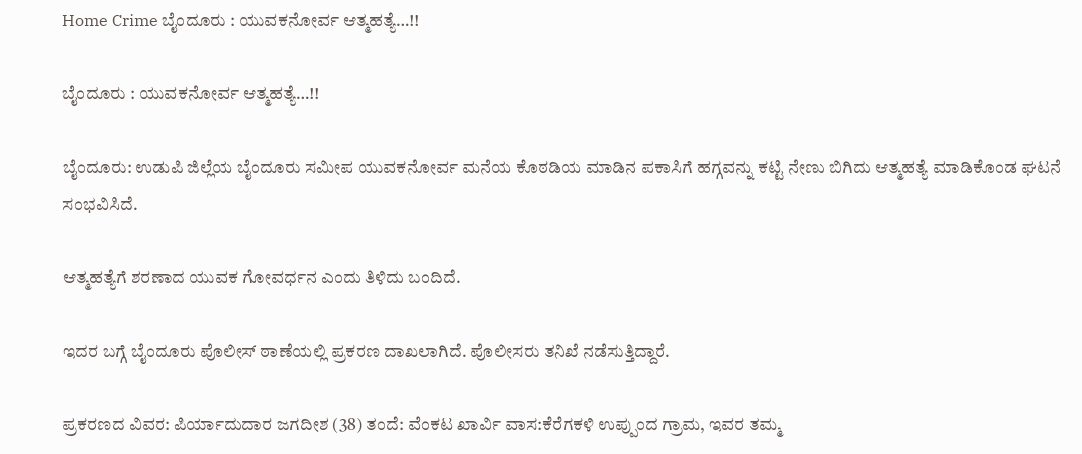Home Crime ಬೈಂದೂರು : ಯುವಕನೋರ್ವ ಆತ್ಮಹತ್ಯೆ…!!

ಬೈಂದೂರು : ಯುವಕನೋರ್ವ ಆತ್ಮಹತ್ಯೆ…!!

ಬೈಂದೂರು: ಉಡುಪಿ ಜಿಲ್ಲೆಯ ಬೈಂದೂರು ಸಮೀಪ ಯುವಕನೋರ್ವ ಮನೆಯ ಕೊಠಡಿಯ ಮಾಡಿನ ಪಕಾಸಿಗೆ ಹಗ್ಗವನ್ನು ಕಟ್ಟಿ ನೇಣು‌ ಬಿಗಿದು ಆತ್ಮಹತ್ಯೆ ಮಾಡಿಕೊಂಡ ಘಟನೆ ಸಂಭವಿಸಿದೆ.

ಆತ್ಮಹತ್ಯೆಗೆ ಶರಣಾದ ಯುವಕ ಗೋವರ್ಧನ ಎಂದು ತಿಳಿದು ಬಂದಿದೆ.

ಇದರ ಬಗ್ಗೆ ಬೈಂದೂರು ಪೊಲೀಸ್ ಠಾಣೆಯಲ್ಲಿ ಪ್ರಕರಣ ದಾಖಲಾಗಿದೆ. ಪೊಲೀಸರು ತನಿಖೆ ನಡೆಸುತ್ತಿದ್ದಾರೆ.

ಪ್ರಕರಣದ ವಿವರ: ಪಿರ್ಯಾದುದಾರ ಜಗದೀಶ (38) ತಂದೆ: ವೆಂಕಟ ಖಾರ್ವಿ ವಾಸ:ಕೆರೆಗಕಳಿ ಉಪ್ಪುಂದ ಗ್ರಾಮ, ಇವರ ತಮ್ಮ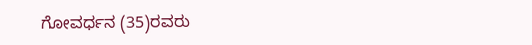ಗೋವರ್ಧನ (35)ರವರು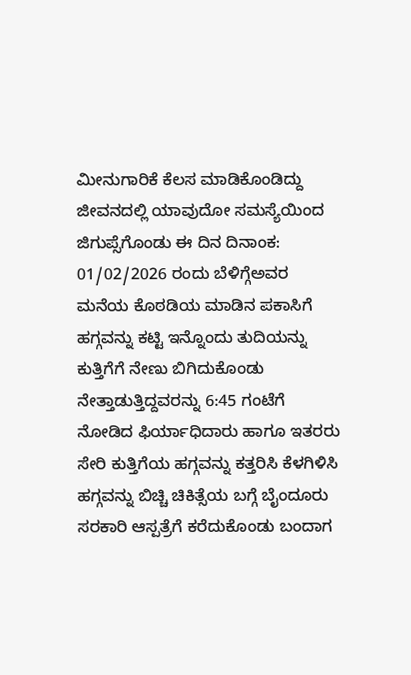ಮೀನುಗಾರಿಕೆ ಕೆಲಸ ಮಾಡಿಕೊಂಡಿದ್ದು ಜೀವನದಲ್ಲಿ ಯಾವುದೋ ಸಮಸ್ಯೆಯಿಂದ ಜಿಗುಪ್ಸೆಗೊಂಡು ಈ ದಿನ ದಿನಾಂಕ: 01/02/2026 ರಂದು ಬೆಳಿಗ್ಗೆಅವರ ಮನೆಯ ಕೊಠಡಿಯ ಮಾಡಿನ ಪಕಾಸಿಗೆ ಹಗ್ಗವನ್ನು ಕಟ್ಟಿ ಇನ್ನೊಂದು ತುದಿಯನ್ನು ಕುತ್ತಿಗೆಗೆ ನೇಣು ಬಿಗಿದುಕೊಂಡು ನೇತ್ತಾಡುತ್ತಿದ್ದವರನ್ನು 6:45 ಗಂಟೆಗೆ ನೋಡಿದ ಫಿರ್ಯಾಧಿದಾರು ಹಾಗೂ ಇತರರು ಸೇರಿ ಕುತ್ತಿಗೆಯ ಹಗ್ಗವನ್ನು ಕತ್ತರಿಸಿ ಕೆಳಗಿಳಿಸಿ ಹಗ್ಗವನ್ನು ಬಿಚ್ಚಿ ಚಿಕಿತ್ಸೆಯ ಬಗ್ಗೆ ಬೈಂದೂರು ಸರಕಾರಿ ಆಸ್ಪತ್ರೆಗೆ ಕರೆದುಕೊಂಡು ಬಂದಾಗ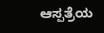ಆಸ್ಪತ್ರೆಯ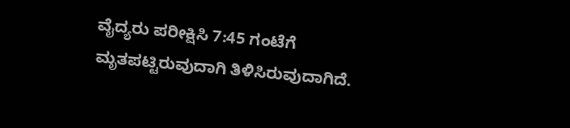ವೈದ್ಯರು ಪರೀಕ್ಷಿಸಿ 7:45 ಗಂಟೆಗೆ ಮೃತಪಟ್ಟಿರುವುದಾಗಿ ತಿಳಿಸಿರುವುದಾಗಿದೆ.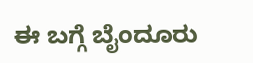ಈ ಬಗ್ಗೆ ಬೈಂದೂರು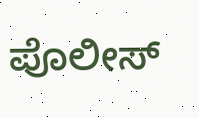ಪೊಲೀಸ್‌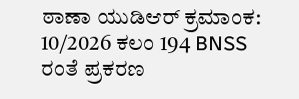ಠಾಣಾ ಯುಡಿಆರ್‌ ಕ್ರಮಾಂಕ: 10/2026 ಕಲಂ 194 BNSS ರಂತೆ ಪ್ರಕರಣ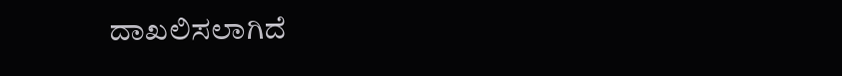ದಾಖಲಿಸಲಾಗಿದೆ